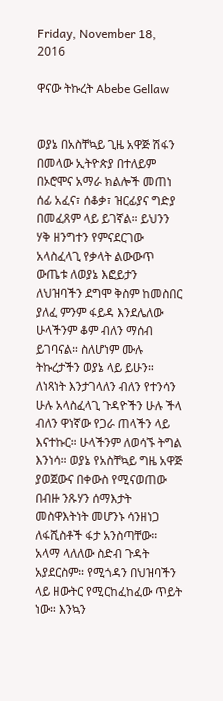Friday, November 18, 2016

ዋናው ትኩረት Abebe Gellaw


ወያኔ በአስቸኳይ ጊዜ አዋጅ ሽፋን በመላው ኢትዮጵያ በተለይም በኦሮሞና አማራ ክልሎች መጠነ ሰፊ አፈና፣ ሰቆቃ፣ ዝርፊያና ግድያ በመፈጸም ላይ ይገኛል። ይህንን ሃቅ ዘንግተን የምናደርገው አላስፈላጊ የቃላት ልውውጥ ውጤቱ ለወያኔ እፎይታን ለህዝባችን ደግሞ ቅስም ከመስበር ያለፈ ምንም ፋይዳ እንደሌለው ሁላችንም ቆም ብለን ማሰብ ይገባናል። ስለሆነም ሙሉ ትኩረታችን ወያኔ ላይ ይሁን።
ለነጻነት እንታገላለን ብለን የተንሳን ሁሉ አላስፈላጊ ጉዳዮችን ሁሉ ችላ ብለን ዋነኛው የጋራ ጠላችን ላይ እናተኩር። ሁላችንም ለወሳኙ ትግል እንነሳ። ወያኔ የአስቸኳይ ግዜ አዋጅ ያወጀውና በቀውስ የሚናወጠው በብዙ ንጹሃን ሰማእታት መስዋእትነት መሆንኑ ሳንዘነጋ ለፋሺስቶች ፋታ አንስጣቸው።
አላማ ላለለው ስድብ ጉዳት አያደርስም። የሚጎዳን በህዝባችን ላይ ዘውትር የሚርከፈከፈው ጥይት ነው። እንኳን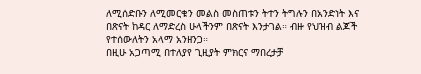ለሚሰድቡን ለሚመርቁን መልስ መስጠቱን ትተን ትግሉን በአንድነት እና በጽናት ከዳር ለማድረስ ሁላችንም በጽናት እንታገል። ብዙ የህዝብ ልጆች የተሰውለትን አላማ አንዘንጋ።
በዚሁ አጋጣሚ በተለያየ ጊዚያት ምክርና ማበረታቻ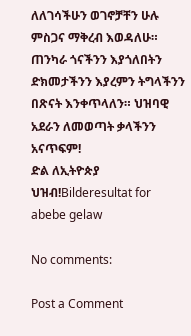ለለገሳችሁን ወገኖቻቸን ሁሉ ምስጋና ማቅረብ እወዳለሁ። ጠንካራ ጎናችንን እያጎለበትን ድክመታችንን እያረምን ትግላችንን በጽናት እንቀጥላለን። ህዝባዊ አደራን ለመወጣት ቃላችንን አናጥፍም!
ድል ለኢትዮጵያ ህዝብ!Bilderesultat for abebe gelaw

No comments:

Post a Comment